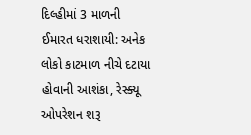દિલ્હીમાં 3 માળની ઈમારત ધરાશાયી: અનેક લોકો કાટમાળ નીચે દટાયા હોવાની આશંકા, રેસ્ક્યૂ ઓપરેશન શરૂ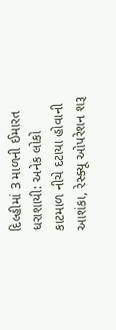દિલ્હીમાં 3 માળની ઈમારત ધરાશાયી: અનેક લોકો કાટમાળ નીચે દટાયા હોવાની આશંકા, રેસ્ક્યૂ ઓપરેશન શરૂ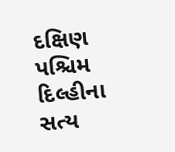દક્ષિણ પશ્ચિમ દિલ્હીના સત્ય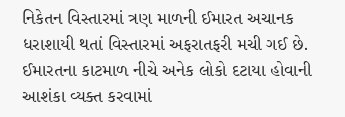નિકેતન વિસ્તારમાં ત્રણ માળની ઈમારત અચાનક ધરાશાયી થતાં વિસ્તારમાં અફરાતફરી મચી ગઈ છે. ઈમારતના કાટમાળ નીચે અનેક લોકો દટાયા હોવાની આશંકા વ્યક્ત કરવામાં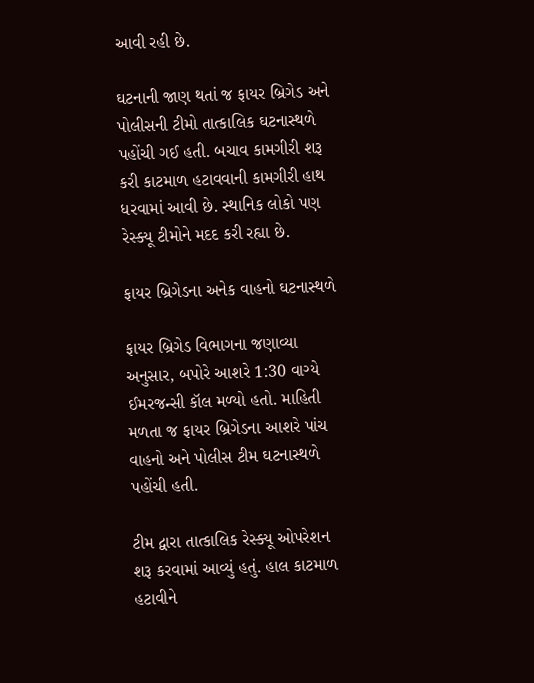આવી રહી છે.

ઘટનાની જાણ થતાં જ ફાયર બ્રિગેડ અને પોલીસની ટીમો તાત્કાલિક ઘટનાસ્થળે પહોંચી ગઈ હતી. બચાવ કામગીરી શરૂ કરી કાટમાળ હટાવવાની કામગીરી હાથ ધરવામાં આવી છે. સ્થાનિક લોકો પણ રેસ્ક્યૂ ટીમોને મદદ કરી રહ્યા છે.

ફાયર બ્રિગેડના અનેક વાહનો ઘટનાસ્થળે

ફાયર બ્રિગેડ વિભાગના જણાવ્યા અનુસાર, બપોરે આશરે 1:30 વાગ્યે ઈમરજન્સી કૉલ મળ્યો હતો. માહિતી મળતા જ ફાયર બ્રિગેડના આશરે પાંચ વાહનો અને પોલીસ ટીમ ઘટનાસ્થળે પહોંચી હતી.

ટીમ દ્વારા તાત્કાલિક રેસ્ક્યૂ ઓપરેશન શરૂ કરવામાં આવ્યું હતું. હાલ કાટમાળ હટાવીને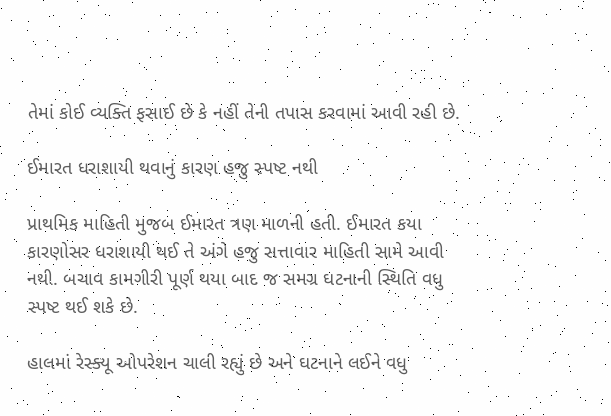તેમાં કોઈ વ્યક્તિ ફસાઈ છે કે નહીં તેની તપાસ કરવામાં આવી રહી છે.

ઈમારત ધરાશાયી થવાનું કારણ હજુ સ્પષ્ટ નથી

પ્રાથમિક માહિતી મુજબ ઈમારત ત્રણ માળની હતી. ઈમારત કયા કારણોસર ધરાશાયી થઈ તે અંગે હજુ સત્તાવાર માહિતી સામે આવી નથી. બચાવ કામગીરી પૂર્ણ થયા બાદ જ સમગ્ર ઘટનાની સ્થિતિ વધુ સ્પષ્ટ થઈ શકે છે.

હાલમાં રેસ્ક્યૂ ઓપરેશન ચાલી રહ્યું છે અને ઘટનાને લઈને વધુ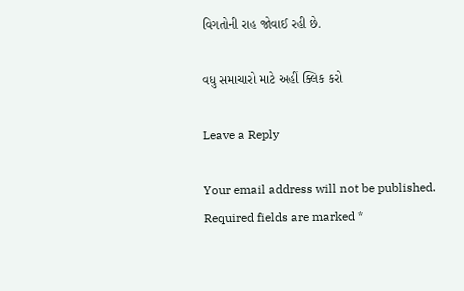વિગતોની રાહ જોવાઈ રહી છે.

વધુ સમાચારો માટે અહીં ક્લિક કરો

Leave a Reply

Your email address will not be published. Required fields are marked *